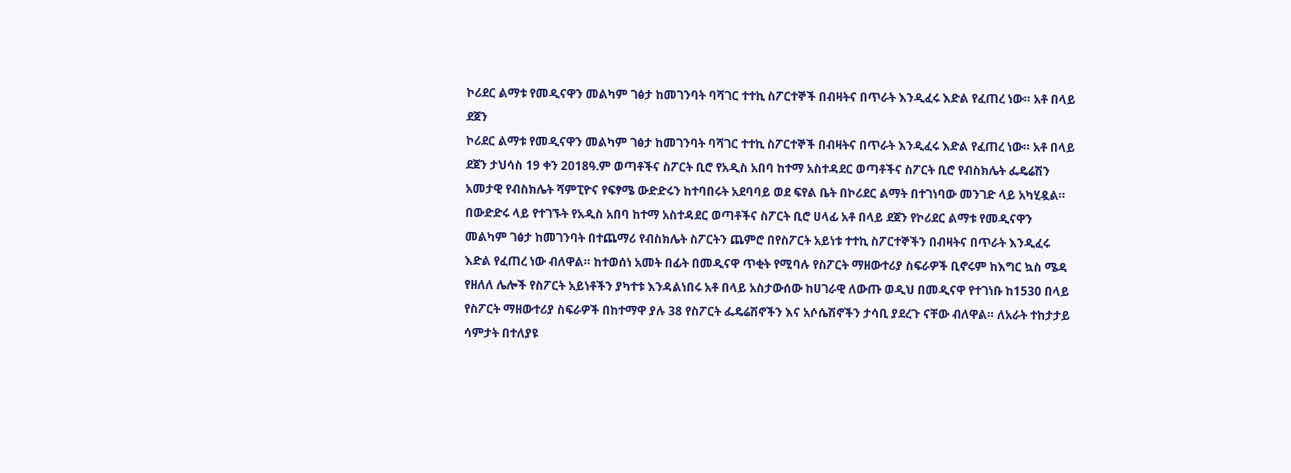ኮሪደር ልማቱ የመዲናዋን መልካም ገፅታ ከመገንባት ባሻገር ተተኪ ስፖርተኞች በብዛትና በጥራት እንዲፈሩ እድል የፈጠረ ነው። አቶ በላይ ደጀን
ኮሪደር ልማቱ የመዲናዋን መልካም ገፅታ ከመገንባት ባሻገር ተተኪ ስፖርተኞች በብዛትና በጥራት እንዲፈሩ እድል የፈጠረ ነው። አቶ በላይ ደጀን ታህሳስ 19 ቀን 2018ዓ.ም ወጣቶችና ስፖርት ቢሮ የአዲስ አበባ ከተማ አስተዳደር ወጣቶችና ስፖርት ቢሮ የብስክሌት ፌዴሬሽን አመታዊ የብስክሌት ሻምፒዮና የፍፃሜ ውድድሩን ከተባበሩት አደባባይ ወደ ፍየል ቤት በኮሪደር ልማት በተገነባው መንገድ ላይ አካሂዷል። በውድድሩ ላይ የተገኙት የአዲስ አበባ ከተማ አስተዳደር ወጣቶችና ስፖርት ቢሮ ሀላፊ አቶ በላይ ደጀን የኮሪደር ልማቱ የመዲናዋን መልካም ገፅታ ከመገንባት በተጨማሪ የብስክሌት ስፖርትን ጨምሮ በየስፖርት አይነቱ ተተኪ ስፖርተኞችን በብዛትና በጥራት እንዲፈሩ እድል የፈጠረ ነው ብለዋል። ከተወሰነ አመት በፊት በመዲናዋ ጥቂት የሚባሉ የስፖርት ማዘውተሪያ ስፍራዎች ቢኖሩም ከእግር ኳስ ሜዳ የዘለለ ሌሎች የስፖርት አይነቶችን ያካተቱ እንዳልነበሩ አቶ በላይ አስታውሰው ከሀገራዊ ለውጡ ወዲህ በመዲናዋ የተገነቡ ከ1530 በላይ የስፖርት ማዘውተሪያ ስፍራዎች በከተማዋ ያሉ 38 የስፖርት ፌዴሬሽኖችን እና አሶሴሽኖችን ታሳቢ ያደረጉ ናቸው ብለዋል። ለአራት ተከታታይ ሳምታት በተለያዩ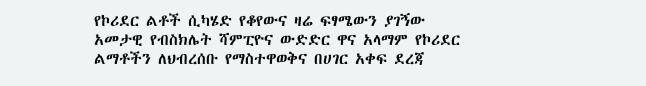የኮሪደር ልቶች ሲካሄድ የቆየውና ዛሬ ፍፃሜውን ያገኝው አመታዊ የብስክሌት ሻምፒዮና ውድድር ዋና አላማም የኮሪደር ልማቶችን ለህብረሰቡ የማስተዋወቅና በሀገር አቀፍ ደረጃ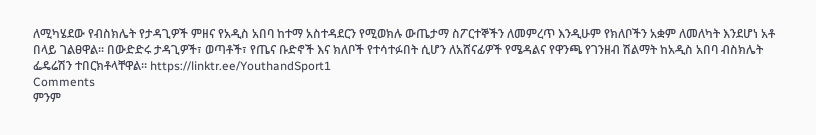ለሚካሄደው የብስክሌት የታዳጊዎች ምዘና የአዲስ አበባ ከተማ አስተዳደርን የሚወክሉ ውጤታማ ስፖርተኞችን ለመምረጥ እንዲሁም የክለቦችን አቋም ለመለካት እንደሆነ አቶ በላይ ገልፀዋል። በውድድሩ ታዳጊዎች፣ ወጣቶች፣ የጤና ቡድኖች እና ክለቦች የተሳተፉበት ሲሆን ለአሸናፊዎች የሜዳልና የዋንጫ የገንዘብ ሽልማት ከአዲስ አበባ ብስክሌት ፌዴሬሽን ተበርክቶላቸዋል። https://linktr.ee/YouthandSport1
Comments
ምንም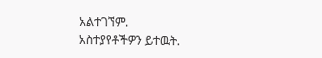አልተገኘም.
አስተያየቶችዎን ይተዉት.